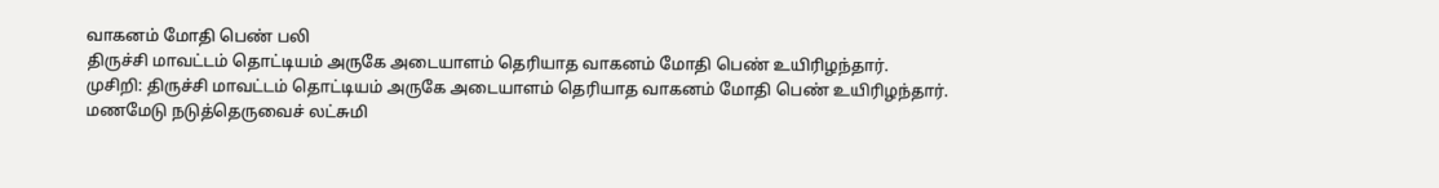வாகனம் மோதி பெண் பலி
திருச்சி மாவட்டம் தொட்டியம் அருகே அடையாளம் தெரியாத வாகனம் மோதி பெண் உயிரிழந்தார்.
முசிறி: திருச்சி மாவட்டம் தொட்டியம் அருகே அடையாளம் தெரியாத வாகனம் மோதி பெண் உயிரிழந்தார்.
மணமேடு நடுத்தெருவைச் லட்சுமி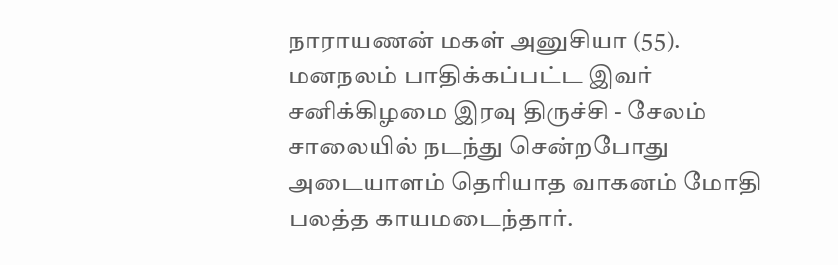நாராயணன் மகள் அனுசியா (55). மனநலம் பாதிக்கப்பட்ட இவர் சனிக்கிழமை இரவு திருச்சி - சேலம் சாலையில் நடந்து சென்றபோது அடையாளம் தெரியாத வாகனம் மோதி பலத்த காயமடைந்தார்.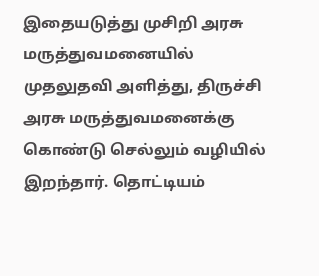இதையடுத்து முசிறி அரசு மருத்துவமனையில் முதலுதவி அளித்து, திருச்சி அரசு மருத்துவமனைக்கு கொண்டு செல்லும் வழியில் இறந்தார். தொட்டியம்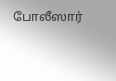போலீஸார்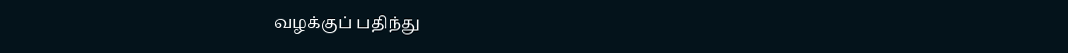வழக்குப் பதிந்து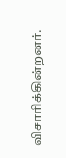விசாரிக்கின்றனர்.